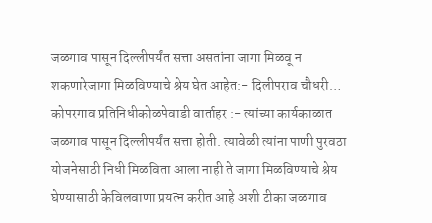जळगाव पासून दिल्लीपर्यंत सत्ता असतांना जागा मिळवू न शकणारेजागा मिळविण्याचे श्रेय घेत आहेत:- दिलीपराव चौधरी…
कोपरगाव प्रतिनिधीकोळपेवाडी वार्ताहर :- त्यांच्या कार्यकाळात जळगाव पासून दिल्लीपर्यंत सत्ता होती. त्यावेळी त्यांना पाणी पुरवठा योजनेसाठी निधी मिळविता आला नाही ते जागा मिळविण्याचे श्रेय घेण्यासाठी केविलवाणा प्रयत्न करीत आहे अशी टीका जळगाव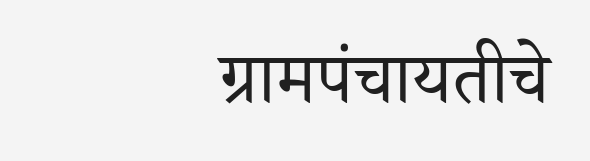ग्रामपंचायतीचे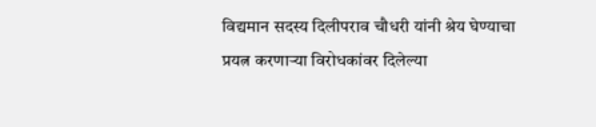विद्यमान सदस्य दिलीपराव चौधरी यांनी श्रेय घेण्याचा प्रयत्न करणाऱ्या विरोधकांवर दिलेल्या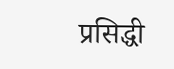प्रसिद्धी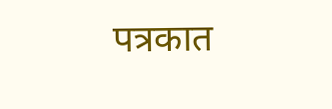पत्रकात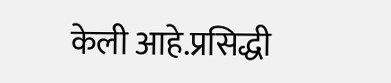केली आहे.प्रसिद्धी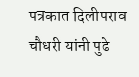पत्रकात दिलीपराव चौधरी यांनी पुढे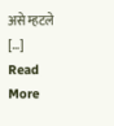असे म्हटले […]
Read More